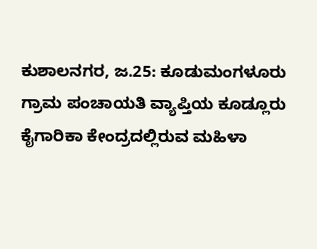ಕುಶಾಲನಗರ, ಜ.25: ಕೂಡುಮಂಗಳೂರು ಗ್ರಾಮ ಪಂಚಾಯತಿ ವ್ಯಾಪ್ತಿಯ ಕೂಡ್ಲೂರು ಕೈಗಾರಿಕಾ ಕೇಂದ್ರದಲ್ಲಿರುವ ಮಹಿಳಾ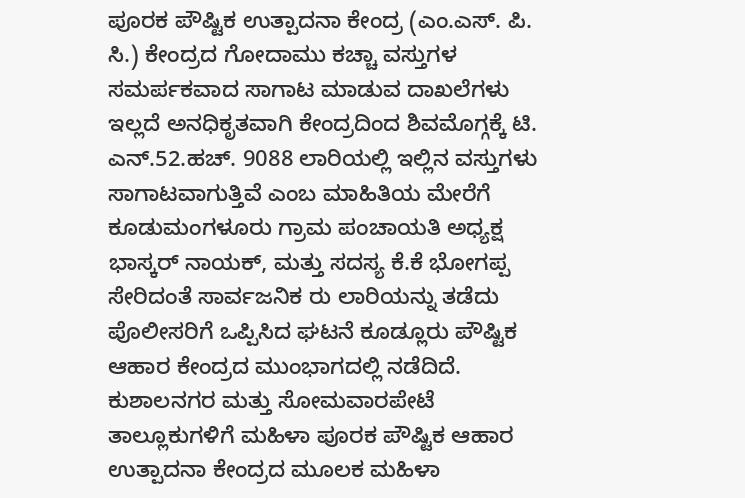ಪೂರಕ ಪೌಷ್ಟಿಕ ಉತ್ಪಾದನಾ ಕೇಂದ್ರ (ಎಂ.ಎಸ್. ಪಿ. ಸಿ.) ಕೇಂದ್ರದ ಗೋದಾಮು ಕಚ್ಚಾ ವಸ್ತುಗಳ ಸಮರ್ಪಕವಾದ ಸಾಗಾಟ ಮಾಡುವ ದಾಖಲೆಗಳು ಇಲ್ಲದೆ ಅನಧಿಕೃತವಾಗಿ ಕೇಂದ್ರದಿಂದ ಶಿವಮೊಗ್ಗಕ್ಕೆ ಟಿ. ಎನ್.52.ಹಚ್. 9088 ಲಾರಿಯಲ್ಲಿ ಇಲ್ಲಿನ ವಸ್ತುಗಳು ಸಾಗಾಟವಾಗುತ್ತಿವೆ ಎಂಬ ಮಾಹಿತಿಯ ಮೇರೆಗೆ ಕೂಡುಮಂಗಳೂರು ಗ್ರಾಮ ಪಂಚಾಯತಿ ಅಧ್ಯಕ್ಷ ಭಾಸ್ಕರ್ ನಾಯಕ್, ಮತ್ತು ಸದಸ್ಯ ಕೆ.ಕೆ ಭೋಗಪ್ಪ ಸೇರಿದಂತೆ ಸಾರ್ವಜನಿಕ ರು ಲಾರಿಯನ್ನು ತಡೆದು ಪೊಲೀಸರಿಗೆ ಒಪ್ಪಿಸಿದ ಘಟನೆ ಕೂಡ್ಲೂರು ಪೌಷ್ಟಿಕ ಆಹಾರ ಕೇಂದ್ರದ ಮುಂಭಾಗದಲ್ಲಿ ನಡೆದಿದೆ.
ಕುಶಾಲನಗರ ಮತ್ತು ಸೋಮವಾರಪೇಟೆ ತಾಲ್ಲೂಕುಗಳಿಗೆ ಮಹಿಳಾ ಪೂರಕ ಪೌಷ್ಟಿಕ ಆಹಾರ ಉತ್ಪಾದನಾ ಕೇಂದ್ರದ ಮೂಲಕ ಮಹಿಳಾ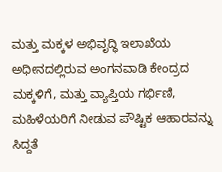ಮತ್ತು ಮಕ್ಕಳ ಅಭಿವೃದ್ಧಿ ಇಲಾಖೆಯ ಅಧೀನದಲ್ಲಿರುವ ಅಂಗನವಾಡಿ ಕೇಂದ್ರದ ಮಕ್ಕಳಿಗೆ, ಮತ್ತು ವ್ಯಾಪ್ತಿಯ ಗರ್ಭಿಣಿ, ಮಹಿಳೆಯರಿಗೆ ನೀಡುವ ಪೌಷ್ಟಿಕ ಆಹಾರವನ್ನು ಸಿದ್ದತೆ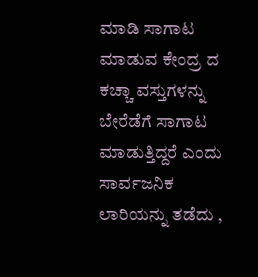ಮಾಡಿ ಸಾಗಾಟ ಮಾಡುವ ಕೇಂದ್ರ ದ ಕಚ್ಚಾ ವಸ್ತುಗಳನ್ನು ಬೇರೆಡೆಗೆ ಸಾಗಾಟ ಮಾಡುತ್ತಿದ್ದರೆ ಎಂದು ಸಾರ್ವಜನಿಕ ಲಾರಿಯನ್ನು ತಡೆದು ,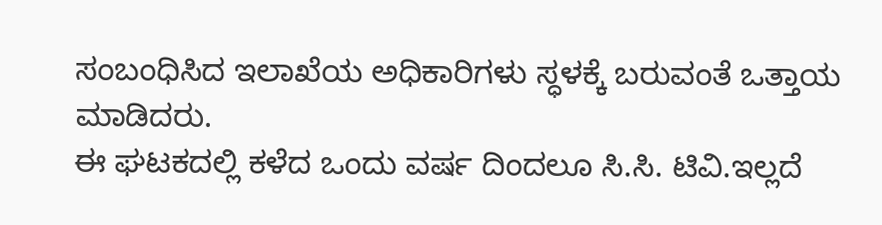ಸಂಬಂಧಿಸಿದ ಇಲಾಖೆಯ ಅಧಿಕಾರಿಗಳು ಸ್ಧಳಕ್ಕೆ ಬರುವಂತೆ ಒತ್ತಾಯ ಮಾಡಿದರು.
ಈ ಘಟಕದಲ್ಲಿ ಕಳೆದ ಒಂದು ವರ್ಷ ದಿಂದಲೂ ಸಿ.ಸಿ. ಟಿವಿ.ಇಲ್ಲದೆ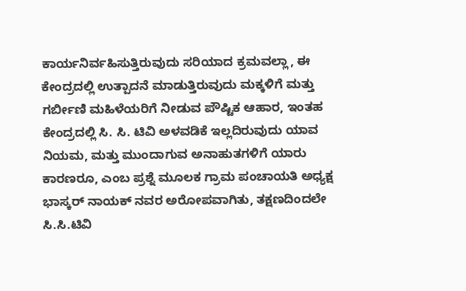ಕಾರ್ಯನಿರ್ವಹಿಸುತ್ತಿರುವುದು ಸರಿಯಾದ ಕ್ರಮವಲ್ಲಾ, ಈ ಕೇಂದ್ರದಲ್ಲಿ ಉತ್ಪಾದನೆ ಮಾಡುತ್ತಿರುವುದು ಮಕ್ಕಳಿಗೆ ಮತ್ತು ಗರ್ಬೀಣಿ ಮಹಿಳೆಯರಿಗೆ ನೀಡುವ ಪೌಷ್ಟಿಕ ಆಹಾರ, ಇಂತಹ ಕೇಂದ್ರದಲ್ಲಿ ಸಿ. ಸಿ. ಟಿವಿ ಅಳವಡಿಕೆ ಇಲ್ಲದಿರುವುದು ಯಾವ ನಿಯಮ, ಮತ್ತು ಮುಂದಾಗುವ ಅನಾಹುತಗಳಿಗೆ ಯಾರು ಕಾರಣರೂ, ಎಂಬ ಪ್ರಶ್ನೆ ಮೂಲಕ ಗ್ರಾಮ ಪಂಚಾಯತಿ ಅಧ್ಯಕ್ಷ ಭಾಸ್ಕರ್ ನಾಯಕ್ ನವರ ಅರೋಪವಾಗಿತು, ತಕ್ಷಣದಿಂದಲೇ ಸಿ.ಸಿ.ಟಿವಿ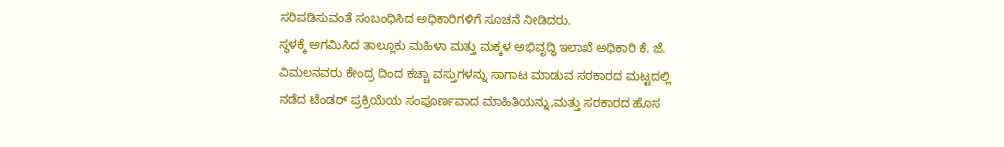ಸರಿಪಡಿಸುವಂತೆ ಸಂಬಂಧಿಸಿದ ಅಧಿಕಾರಿಗಳಿಗೆ ಸೂಚನೆ ನೀಡಿದರು.
ಸ್ಧಳಕ್ಕೆ ಅಗಮಿಸಿದ ತಾಲ್ಲೂಕು ಮಹಿಳಾ ಮತ್ತು ಮಕ್ಕಳ ಅಭಿವೃದ್ಧಿ ಇಲಾಖೆ ಅಧಿಕಾರಿ ಕೆ. ಜೆ. ವಿಮಲನವರು ಕೇಂದ್ರ ದಿಂದ ಕಚ್ಚಾ ವಸ್ತುಗಳನ್ನು ಸಾಗಾಟ ಮಾಡುವ ಸರಕಾರದ ಮಟ್ಟದಲ್ಲಿ ನಡೆದ ಟೆಂಡರ್ ಪ್ರಕ್ರಿಯೆಯ ಸಂಪೂರ್ಣವಾದ ಮಾಹಿತಿಯನ್ನು,ಮತ್ತು ಸರಕಾರದ ಹೊಸ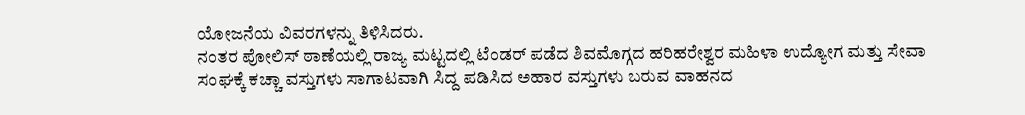ಯೋಜನೆಯ ವಿವರಗಳನ್ನು ತಿಳಿಸಿದರು.
ನಂತರ ಪೋಲಿಸ್ ಠಾಣೆಯಲ್ಲಿ ರಾಜ್ಯ ಮಟ್ಟದಲ್ಲಿ ಟೆಂಡರ್ ಪಡೆದ ಶಿವಮೊಗ್ಗದ ಹರಿಹರೇಶ್ವರ ಮಹಿಳಾ ಉದ್ಯೋಗ ಮತ್ತು ಸೇವಾ ಸಂಘಕ್ಕೆ ಕಚ್ಚಾ ವಸ್ತುಗಳು ಸಾಗಾಟವಾಗಿ ಸಿದ್ದ ಪಡಿಸಿದ ಅಹಾರ ವಸ್ತುಗಳು ಬರುವ ವಾಹನದ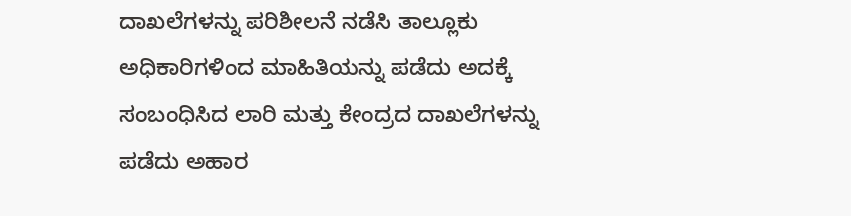ದಾಖಲೆಗಳನ್ನು ಪರಿಶೀಲನೆ ನಡೆಸಿ ತಾಲ್ಲೂಕು ಅಧಿಕಾರಿಗಳಿಂದ ಮಾಹಿತಿಯನ್ನು ಪಡೆದು ಅದಕ್ಕೆ ಸಂಬಂಧಿಸಿದ ಲಾರಿ ಮತ್ತು ಕೇಂದ್ರದ ದಾಖಲೆಗಳನ್ನು ಪಡೆದು ಅಹಾರ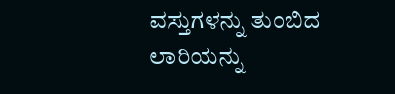ವಸ್ತುಗಳನ್ನು ತುಂಬಿದ ಲಾರಿಯನ್ನು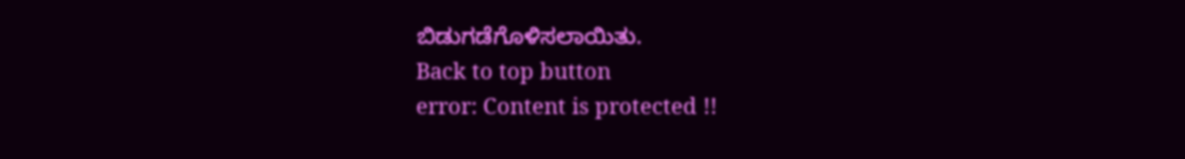ಬಿಡುಗಡೆಗೊಳಿಸಲಾಯಿತು.
Back to top button
error: Content is protected !!